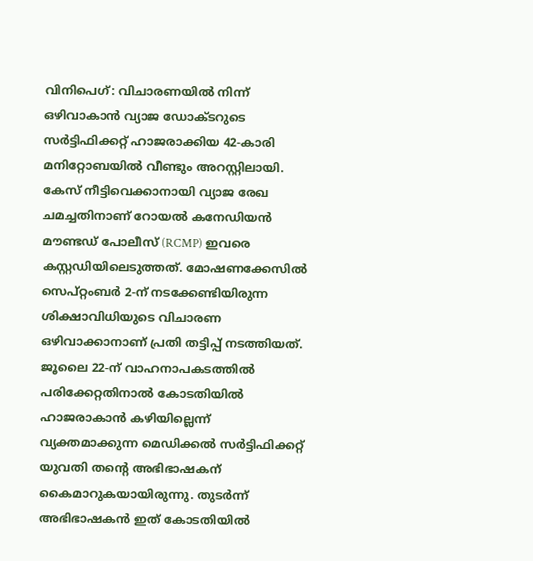വിനിപെഗ്: വിചാരണയിൽ നിന്ന് ഒഴിവാകാൻ വ്യാജ ഡോക്ടറുടെ സർട്ടിഫിക്കറ്റ് ഹാജരാക്കിയ 42-കാരി മനിറ്റോബയിൽ വീണ്ടും അറസ്റ്റിലായി. കേസ് നീട്ടിവെക്കാനായി വ്യാജ രേഖ ചമച്ചതിനാണ് റോയൽ കനേഡിയൻ മൗണ്ടഡ് പോലീസ് (RCMP) ഇവരെ കസ്റ്റഡിയിലെടുത്തത്. മോഷണക്കേസിൽ സെപ്റ്റംബർ 2-ന് നടക്കേണ്ടിയിരുന്ന ശിക്ഷാവിധിയുടെ വിചാരണ ഒഴിവാക്കാനാണ് പ്രതി തട്ടിപ്പ് നടത്തിയത്.
ജൂലൈ 22-ന് വാഹനാപകടത്തിൽ പരിക്കേറ്റതിനാൽ കോടതിയിൽ ഹാജരാകാൻ കഴിയില്ലെന്ന് വ്യക്തമാക്കുന്ന മെഡിക്കൽ സർട്ടിഫിക്കറ്റ് യുവതി തന്റെ അഭിഭാഷകന് കൈമാറുകയായിരുന്നു. തുടർന്ന് അഭിഭാഷകൻ ഇത് കോടതിയിൽ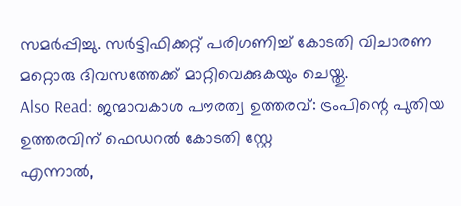സമർപ്പിച്ചു. സർട്ടിഫിക്കറ്റ് പരിഗണിച്ച് കോടതി വിചാരണ മറ്റൊരു ദിവസത്തേക്ക് മാറ്റിവെക്കുകയും ചെയ്തു.
Also Read: ജന്മാവകാശ പൗരത്വ ഉത്തരവ്: ട്രംപിന്റെ പുതിയ ഉത്തരവിന് ഫെഡറൽ കോടതി സ്റ്റേ
എന്നാൽ,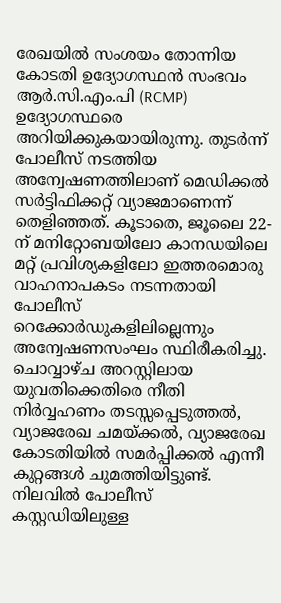രേഖയിൽ സംശയം തോന്നിയ കോടതി ഉദ്യോഗസ്ഥൻ സംഭവം ആർ.സി.എം.പി (RCMP) ഉദ്യോഗസ്ഥരെ അറിയിക്കുകയായിരുന്നു. തുടർന്ന് പോലീസ് നടത്തിയ അന്വേഷണത്തിലാണ് മെഡിക്കൽ സർട്ടിഫിക്കറ്റ് വ്യാജമാണെന്ന് തെളിഞ്ഞത്. കൂടാതെ, ജൂലൈ 22-ന് മനിറ്റോബയിലോ കാനഡയിലെ മറ്റ് പ്രവിശ്യകളിലോ ഇത്തരമൊരു വാഹനാപകടം നടന്നതായി പോലീസ് റെക്കോർഡുകളിലില്ലെന്നും അന്വേഷണസംഘം സ്ഥിരീകരിച്ചു.
ചൊവ്വാഴ്ച അറസ്റ്റിലായ യുവതിക്കെതിരെ നീതി നിർവ്വഹണം തടസ്സപ്പെടുത്തൽ, വ്യാജരേഖ ചമയ്ക്കൽ, വ്യാജരേഖ കോടതിയിൽ സമർപ്പിക്കൽ എന്നീ കുറ്റങ്ങൾ ചുമത്തിയിട്ടുണ്ട്. നിലവിൽ പോലീസ് കസ്റ്റഡിയിലുള്ള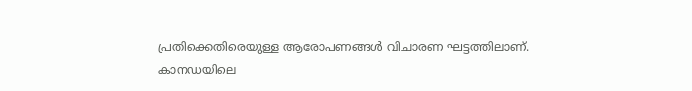പ്രതിക്കെതിരെയുള്ള ആരോപണങ്ങൾ വിചാരണ ഘട്ടത്തിലാണ്.
കാനഡയിലെ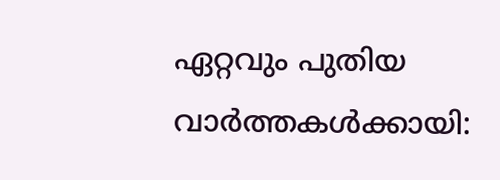ഏറ്റവും പുതിയ വാർത്തകൾക്കായി: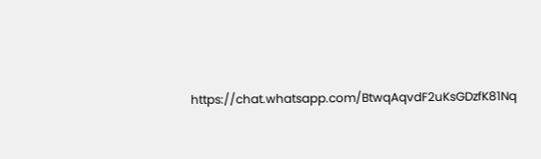https://chat.whatsapp.com/BtwqAqvdF2uKsGDzfK81Nq